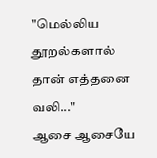"மெல்லிய தூறல்களால் தான் எத்தனை வலி..."
ஆசை ஆசையே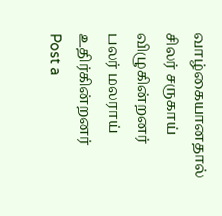வாழ்கையானதால்
சிலர் சருகாய்
விழுகின்றனர்
பலர் மலராய்
உதிர்கின்றனர்
Post a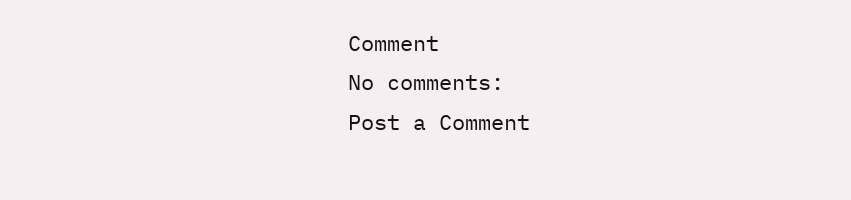Comment
No comments:
Post a Comment